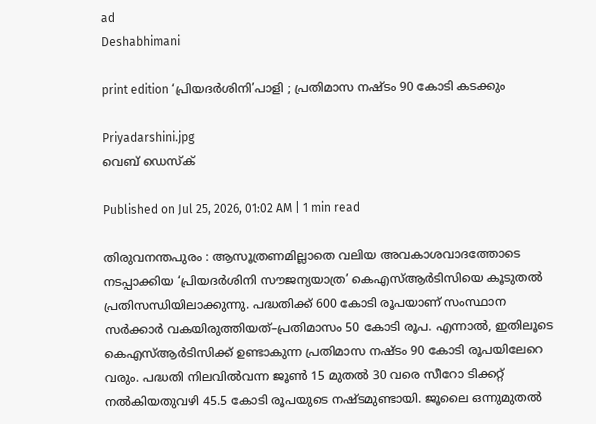ad
Deshabhimani

print edition ‘പ്രിയദർശിനി’പാളി ; പ്രതിമാസ നഷ്ടം 90 കോടി കടക്കും

Priyadarshini.jpg
വെബ് ഡെസ്ക്

Published on Jul 25, 2026, 01:02 AM | 1 min read

തിരുവനന്തപുരം : ആസൂത്രണമില്ലാതെ വലിയ അവകാശവാദത്തോടെ നടപ്പാക്കിയ ‘പ്രിയദർശിനി സൗജന്യയാത്ര’ കെഎസ്ആർടിസിയെ കൂടുതൽ പ്രതിസന്ധിയിലാക്കുന്നു. പദ്ധതിക്ക്‌ 600 കോടി രൂപയാണ് സംസ്ഥാന സർക്കാർ വകയിരുത്തിയത്–പ്രതിമാസം 50 കോടി രൂപ. എന്നാൽ, ഇതിലൂടെ കെഎസ്ആർടിസിക്ക് ഉണ്ടാകുന്ന പ്രതിമാസ നഷ്ടം 90 കോടി രൂപയിലേറെ വരും. പദ്ധതി നിലവിൽവന്ന ജൂൺ 15 മുതൽ 30 വരെ സീറോ ടിക്കറ്റ് നൽകിയതുവഴി 45.5 കോടി രൂപയുടെ നഷ്ടമുണ്ടായി. ജൂലൈ ഒന്നുമുതൽ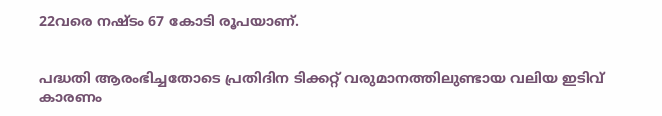22വരെ നഷ്ടം 67 കോടി രൂപയാണ്.


പദ്ധതി ആരംഭിച്ചതോടെ പ്രതിദിന ടിക്കറ്റ് വരുമാനത്തിലുണ്ടായ വലിയ ഇടിവ് കാരണം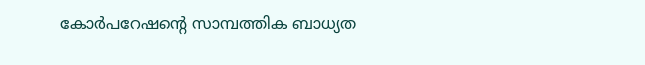കോർപറേഷന്റെ സാമ്പത്തിക ബാധ്യത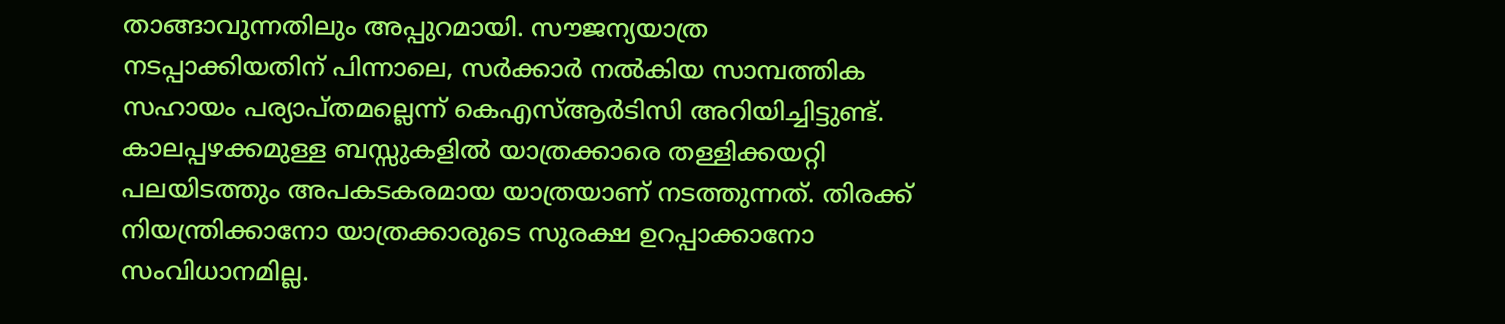താങ്ങാവുന്നതിലും അപ്പുറമായി. സ‍ൗജന്യയാത്ര നടപ്പാക്കിയതിന് പിന്നാലെ, സർക്കാർ നൽകിയ സാമ്പത്തിക സഹായം പര്യാപ്തമല്ലെന്ന് കെഎസ്ആർടിസി അറിയിച്ചിട്ടുണ്ട്. കാലപ്പഴക്കമുള്ള ബസ്സുകളിൽ യാത്രക്കാരെ തള്ളിക്കയറ്റി പലയിടത്തും അപകടകരമായ യാത്രയാണ് നടത്തുന്നത്. തിരക്ക് നിയന്ത്രിക്കാ‌നോ യാത്രക്കാരുടെ സുരക്ഷ ഉറപ്പാക്കാനോ സംവിധാനമില്ല.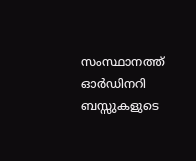സംസ്ഥാനത്ത് ഓർഡിനറി ബസ്സുകളുടെ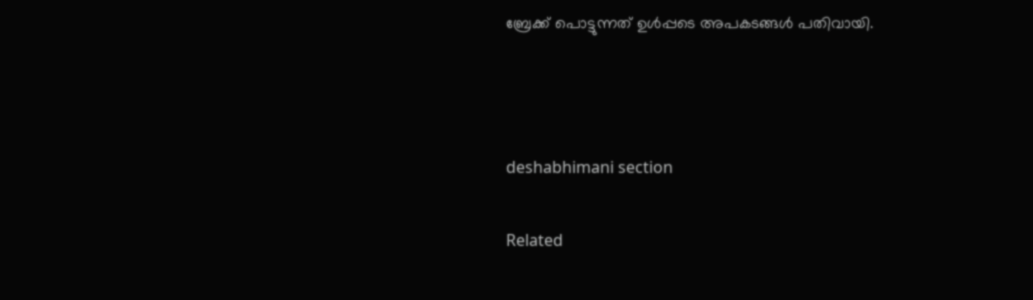ബ്രേക്ക് പൊട്ടുന്നത് ഉൾപ്പടെ അപകടങ്ങൾ പതിവായി.



deshabhimani section

Related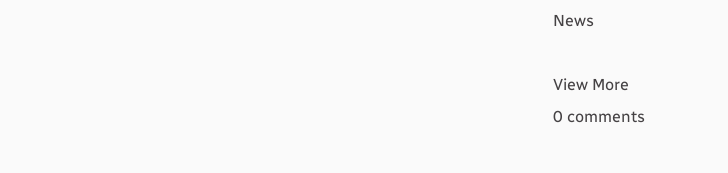News

View More
0 comments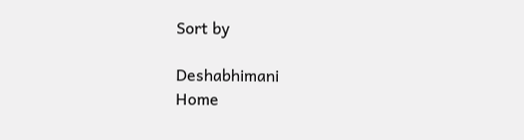Sort by

Deshabhimani
Home